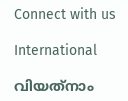Connect with us

International

വിയത്‌നാം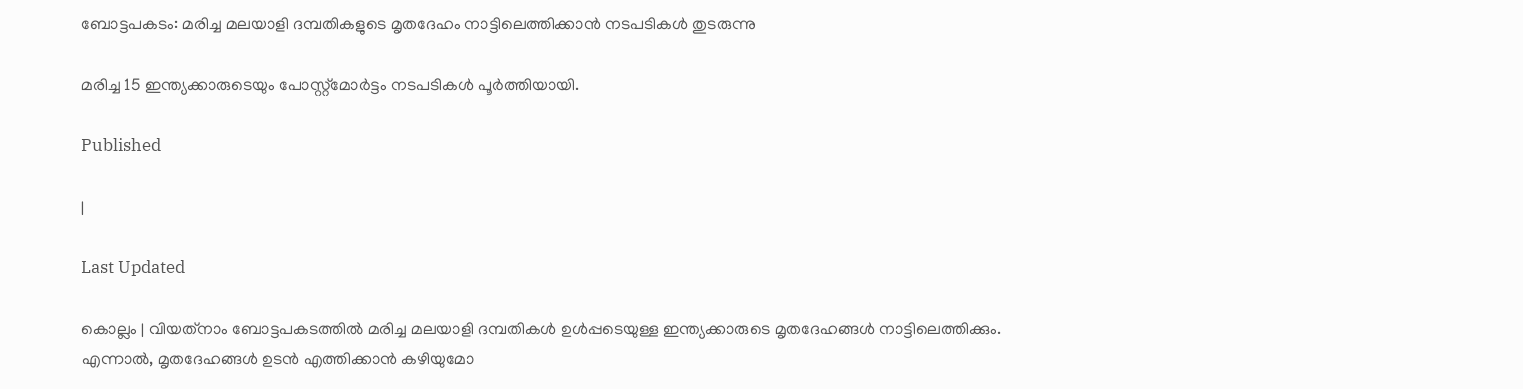ബോട്ടപകടം: മരിച്ച മലയാളി ദമ്പതികളുടെ മൃതദേഹം നാട്ടിലെത്തിക്കാന്‍ നടപടികള്‍ തുടരുന്നു

മരിച്ച 15 ഇന്ത്യക്കാരുടെയും പോസ്റ്റ്‌മോര്‍ട്ടം നടപടികള്‍ പൂര്‍ത്തിയായി.

Published

|

Last Updated

കൊല്ലം | വിയത്‌നാം ബോട്ടപകടത്തില്‍ മരിച്ച മലയാളി ദമ്പതികള്‍ ഉള്‍പ്പടെയുള്ള ഇന്ത്യക്കാരുടെ മൃതദേഹങ്ങള്‍ നാട്ടിലെത്തിക്കും. എന്നാല്‍, മൃതദേഹങ്ങള്‍ ഉടന്‍ എത്തിക്കാന്‍ കഴിയുമോ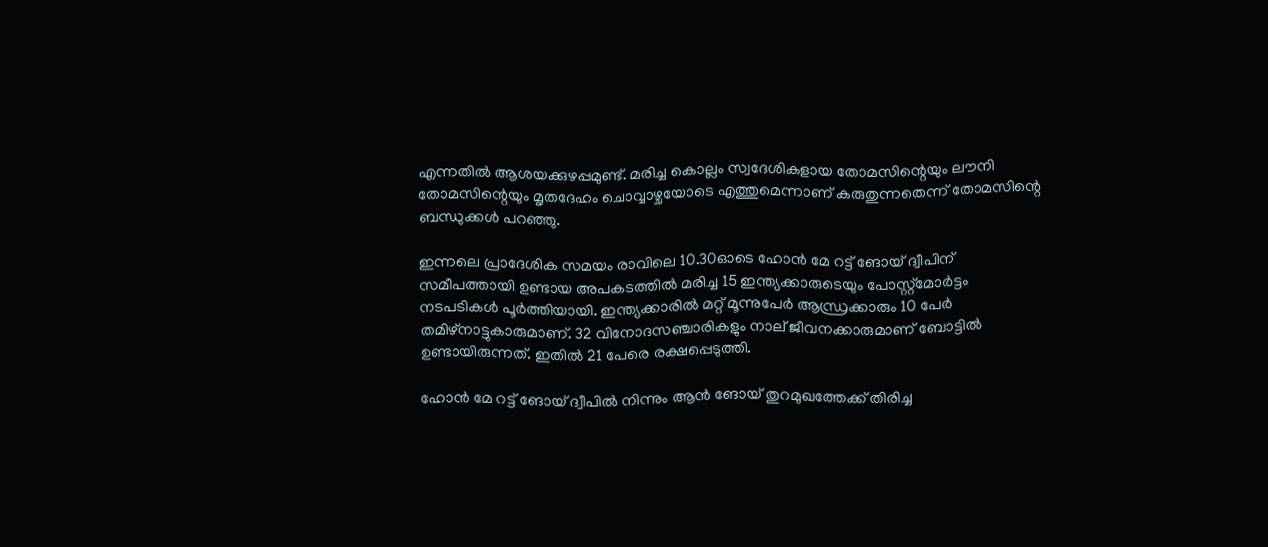എന്നതില്‍ ആശയക്കുഴപ്പമുണ്ട്. മരിച്ച കൊല്ലം സ്വദേശികളായ തോമസിന്റെയും ലൗനി തോമസിന്റെയും മൃതദേഹം ചൊവ്വാഴ്ചയോടെ എത്തുമെന്നാണ് കരുതുന്നതെന്ന് തോമസിന്റെ ബന്ധുക്കള്‍ പറഞ്ഞു.

ഇന്നലെ പ്രാദേശിക സമയം രാവിലെ 10.30ഓടെ ഹോന്‍ മേ റട്ട് ങോയ് ദ്വീപിന് സമീപത്തായി ഉണ്ടായ അപകടത്തില്‍ മരിച്ച 15 ഇന്ത്യക്കാരുടെയും പോസ്റ്റ്‌മോര്‍ട്ടം നടപടികള്‍ പൂര്‍ത്തിയായി. ഇന്ത്യക്കാരില്‍ മറ്റ് മൂന്നുപേര്‍ ആന്ധ്രക്കാരും 10 പേര്‍ തമിഴ്നാട്ടുകാരുമാണ്. 32 വിനോദസഞ്ചാരികളും നാല് ജീവനക്കാരുമാണ് ബോട്ടില്‍ ഉണ്ടായിരുന്നത്. ഇതില്‍ 21 പേരെ രക്ഷപ്പെടുത്തി.

ഹോന്‍ മേ റട്ട് ങോയ് ദ്വീപില്‍ നിന്നും ആന്‍ ങോയ് തുറമുഖത്തേക്ക് തിരിച്ച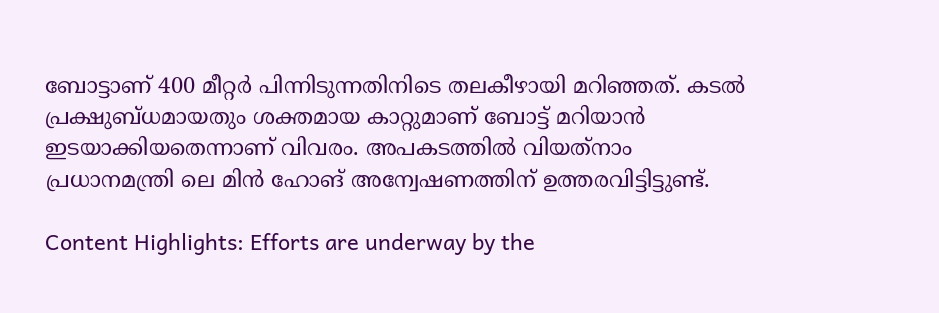ബോട്ടാണ് 400 മീറ്റര്‍ പിന്നിടുന്നതിനിടെ തലകീഴായി മറിഞ്ഞത്. കടല്‍ പ്രക്ഷുബ്ധമായതും ശക്തമായ കാറ്റുമാണ് ബോട്ട് മറിയാന്‍ ഇടയാക്കിയതെന്നാണ് വിവരം. അപകടത്തില്‍ വിയത്‌നാം പ്രധാനമന്ത്രി ലെ മിന്‍ ഹോങ് അന്വേഷണത്തിന് ഉത്തരവിട്ടിട്ടുണ്ട്.

Content Highlights: Efforts are underway by the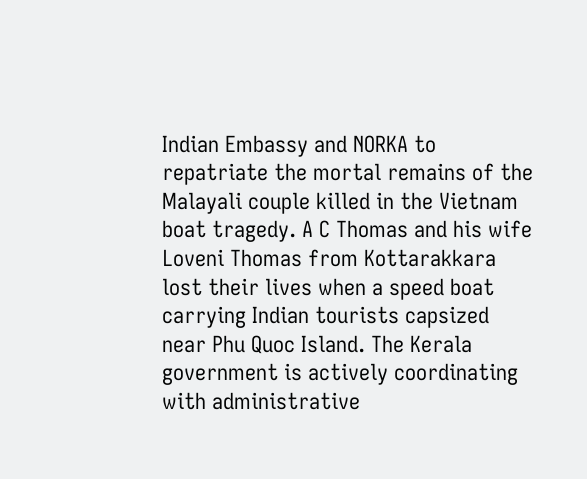Indian Embassy and NORKA to repatriate the mortal remains of the Malayali couple killed in the Vietnam boat tragedy. A C Thomas and his wife Loveni Thomas from Kottarakkara lost their lives when a speed boat carrying Indian tourists capsized near Phu Quoc Island. The Kerala government is actively coordinating with administrative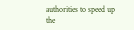authorities to speed up the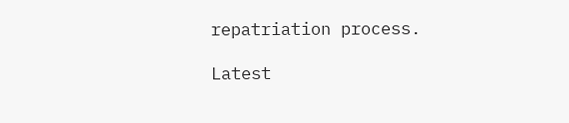repatriation process.

Latest